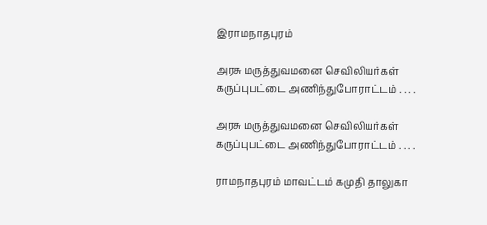இராமநாதபுரம்

அரசு மருத்துவமனை செவிலியர்கள் கருப்புபட்டை அணிந்துபோராட்டம் . . . .

அரசு மருத்துவமனை செவிலியர்கள் கருப்புபட்டை அணிந்துபோராட்டம் . . . .

ராமநாதபுரம் மாவட்டம் கமுதி தாலுகா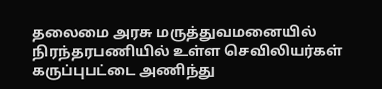தலைமை அரசு மருத்துவமனையில் நிரந்தரபணியில் உள்ள செவிலியர்கள் கருப்புபட்டை அணிந்து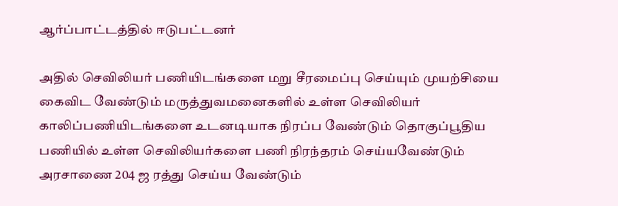ஆர்ப்பாட்டத்தில் ஈடுபட்டனர்

அதில் செவிலியர் பணியிடங்களை மறு சீரமைப்பு செய்யும் முயற்சியை கைவிட வேண்டும் மருத்துவமனைகளில் உள்ள செவிலியர் காலிப்பணியிடங்களை உடனடியாக நிரப்ப வேண்டும் தொகுப்பூதிய பணியில் உள்ள செவிலியர்களை பணி நிரந்தரம் செய்யவேண்டும் அரசாணை 204 ஜ ரத்து செய்ய வேண்டும்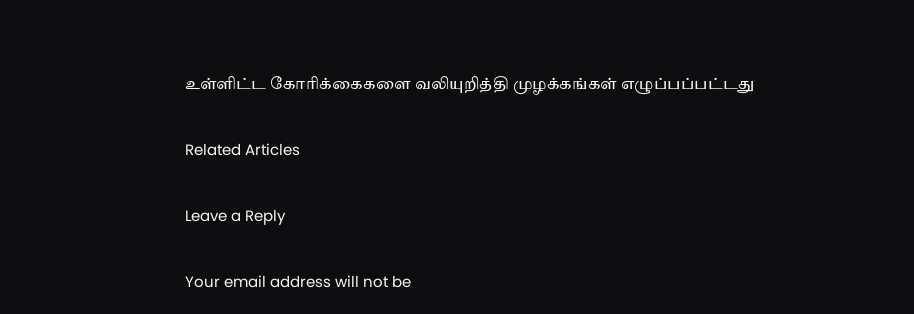உள்ளிட்ட கோரிக்கைகளை வலியுறித்தி முழக்கங்கள் எழுப்பப்பட்டது

Related Articles

Leave a Reply

Your email address will not be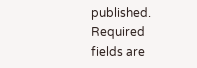published. Required fields are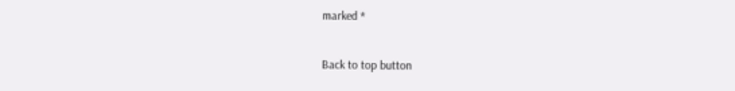marked *

Back to top button